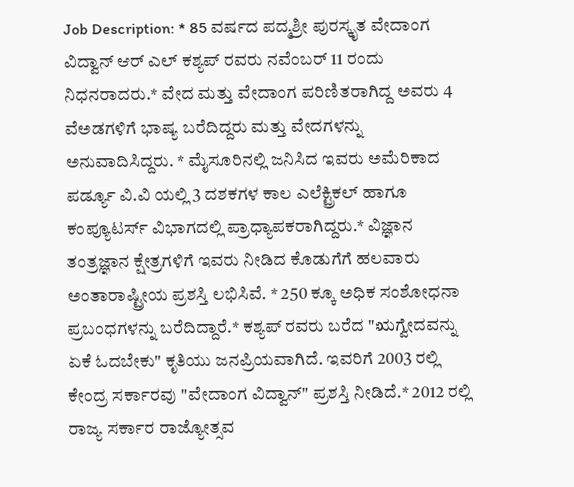Job Description: * 85 ವರ್ಷದ ಪದ್ಮಶ್ರೀ ಪುರಸ್ಕೃತ ವೇದಾಂಗ ವಿದ್ವಾನ್ ಆರ್ ಎಲ್ ಕಶ್ಯಪ್ ರವರು ನವೆಂಬರ್ 11 ರಂದು ನಿಧನರಾದರು.* ವೇದ ಮತ್ತು ವೇದಾಂಗ ಪರಿಣಿತರಾಗಿದ್ದ ಅವರು 4 ವೆಅಡಗಳಿಗೆ ಭಾಷ್ಯ ಬರೆದಿದ್ದರು ಮತ್ತು ವೇದಗಳನ್ನು ಅನುವಾದಿಸಿದ್ದರು. * ಮೈಸೂರಿನಲ್ಲಿ ಜನಿಸಿದ ಇವರು ಅಮೆರಿಕಾದ ಪರ್ಡ್ಯೂ ವಿ.ವಿ ಯಲ್ಲಿ 3 ದಶಕಗಳ ಕಾಲ ಎಲೆಕ್ಟ್ರಿಕಲ್ ಹಾಗೂ ಕಂಪ್ಯೂಟರ್ಸ್ ವಿಭಾಗದಲ್ಲಿ ಪ್ರಾಧ್ಯಾಪಕರಾಗಿದ್ದರು.* ವಿಜ್ಞಾನ ತಂತ್ರಜ್ಞಾನ ಕ್ಷೇತ್ರಗಳಿಗೆ ಇವರು ನೀಡಿದ ಕೊಡುಗೆಗೆ ಹಲವಾರು ಅಂತಾರಾಷ್ಟ್ರೀಯ ಪ್ರಶಸ್ತಿ ಲಭಿಸಿವೆ. * 250 ಕ್ಕೂ ಅಧಿಕ ಸಂಶೋಧನಾ ಪ್ರಬಂಧಗಳನ್ನು ಬರೆದಿದ್ದಾರೆ.* ಕಶ್ಯಪ್ ರವರು ಬರೆದ "ಋಗ್ವೇದವನ್ನು ಏಕೆ ಓದಬೇಕು" ಕೃತಿಯು ಜನಪ್ರಿಯವಾಗಿದೆ. ಇವರಿಗೆ 2003 ರಲ್ಲಿ ಕೇಂದ್ರ ಸರ್ಕಾರವು "ವೇದಾಂಗ ವಿದ್ವಾನ್" ಪ್ರಶಸ್ತಿ ನೀಡಿದೆ.* 2012 ರಲ್ಲಿ ರಾಜ್ಯ ಸರ್ಕಾರ ರಾಜ್ಯೋತ್ಸವ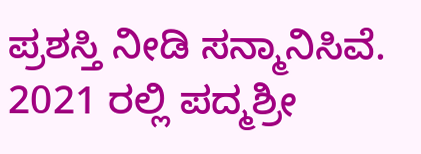ಪ್ರಶಸ್ತಿ ನೀಡಿ ಸನ್ಮಾನಿಸಿವೆ. 2021 ರಲ್ಲಿ ಪದ್ಮಶ್ರೀ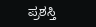ಪ್ರಶಸ್ತಿ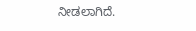ನೀಡಲಾಗಿದೆ.